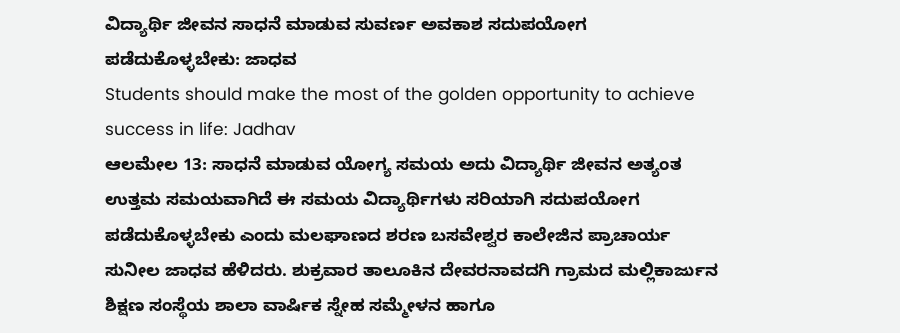ವಿದ್ಯಾರ್ಥಿ ಜೀವನ ಸಾಧನೆ ಮಾಡುವ ಸುವರ್ಣ ಅವಕಾಶ ಸದುಪಯೋಗ ಪಡೆದುಕೊಳ್ಳಬೇಕು: ಜಾಧವ
Students should make the most of the golden opportunity to achieve success in life: Jadhav
ಆಲಮೇಲ 13: ಸಾಧನೆ ಮಾಡುವ ಯೋಗ್ಯ ಸಮಯ ಅದು ವಿದ್ಯಾರ್ಥಿ ಜೀವನ ಅತ್ಯಂತ ಉತ್ತಮ ಸಮಯವಾಗಿದೆ ಈ ಸಮಯ ವಿದ್ಯಾರ್ಥಿಗಳು ಸರಿಯಾಗಿ ಸದುಪಯೋಗ ಪಡೆದುಕೊಳ್ಳಬೇಕು ಎಂದು ಮಲಘಾಣದ ಶರಣ ಬಸವೇಶ್ವರ ಕಾಲೇಜಿನ ಪ್ರಾಚಾರ್ಯ ಸುನೀಲ ಜಾಧವ ಹೆಳಿದರು. ಶುಕ್ರವಾರ ತಾಲೂಕಿನ ದೇವರನಾವದಗಿ ಗ್ರಾಮದ ಮಲ್ಲಿಕಾರ್ಜುನ ಶಿಕ್ಷಣ ಸಂಸ್ಥೆಯ ಶಾಲಾ ವಾರ್ಷಿಕ ಸ್ನೇಹ ಸಮ್ಮೇಳನ ಹಾಗೂ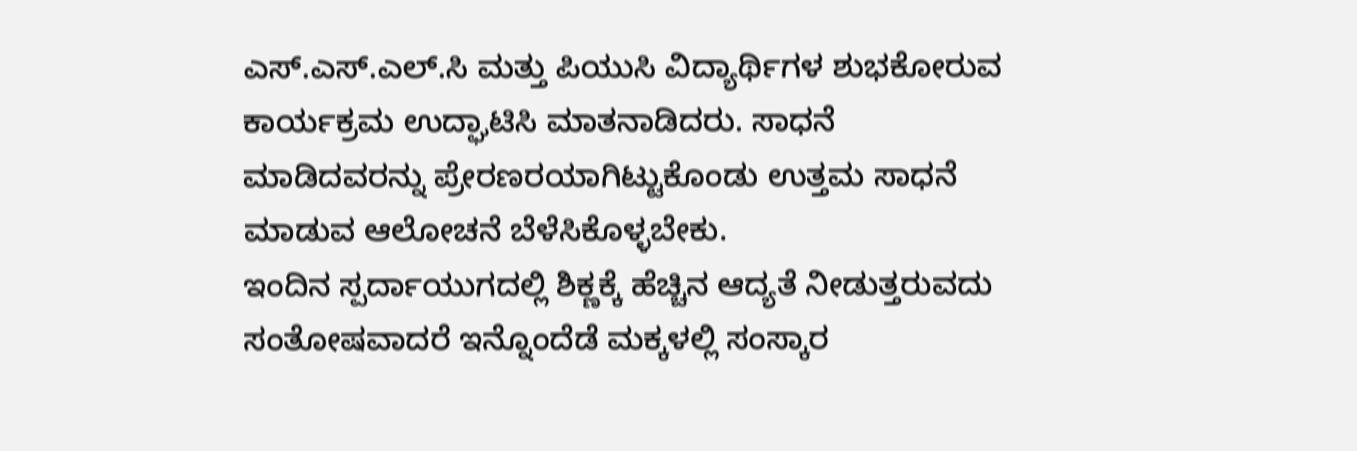ಎಸ್.ಎಸ್.ಎಲ್.ಸಿ ಮತ್ತು ಪಿಯುಸಿ ವಿದ್ಯಾರ್ಥಿಗಳ ಶುಭಕೋರುವ ಕಾರ್ಯಕ್ರಮ ಉದ್ಘಾಟಿಸಿ ಮಾತನಾಡಿದರು. ಸಾಧನೆ ಮಾಡಿದವರನ್ನು ಪ್ರೇರಣರಯಾಗಿಟ್ಟುಕೊಂಡು ಉತ್ತಮ ಸಾಧನೆ ಮಾಡುವ ಆಲೋಚನೆ ಬೆಳೆಸಿಕೊಳ್ಳಬೇಕು.
ಇಂದಿನ ಸ್ಪರ್ದಾಯುಗದಲ್ಲಿ ಶಿಕ್ಣಕ್ಕೆ ಹೆಚ್ಚಿನ ಆದ್ಯತೆ ನೀಡುತ್ತರುವದು ಸಂತೋಷವಾದರೆ ಇನ್ನೊಂದೆಡೆ ಮಕ್ಕಳಲ್ಲಿ ಸಂಸ್ಕಾರ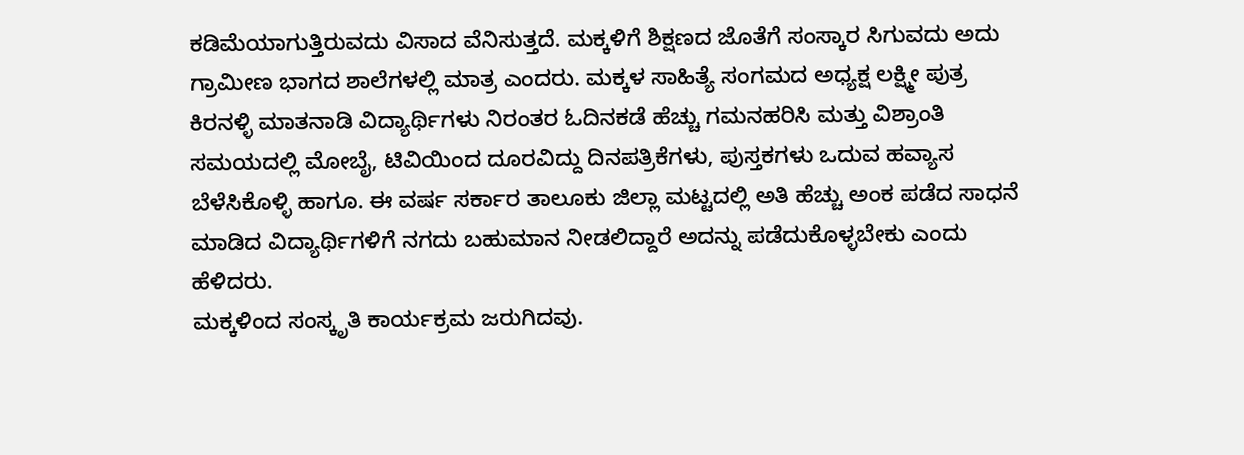ಕಡಿಮೆಯಾಗುತ್ತಿರುವದು ವಿಸಾದ ವೆನಿಸುತ್ತದೆ. ಮಕ್ಕಳಿಗೆ ಶಿಕ್ಷಣದ ಜೊತೆಗೆ ಸಂಸ್ಕಾರ ಸಿಗುವದು ಅದು ಗ್ರಾಮೀಣ ಭಾಗದ ಶಾಲೆಗಳಲ್ಲಿ ಮಾತ್ರ ಎಂದರು. ಮಕ್ಕಳ ಸಾಹಿತ್ಯೆ ಸಂಗಮದ ಅಧ್ಯಕ್ಷ ಲಕ್ಷ್ಮೀ ಪುತ್ರ ಕಿರನಳ್ಳಿ ಮಾತನಾಡಿ ವಿದ್ಯಾರ್ಥಿಗಳು ನಿರಂತರ ಓದಿನಕಡೆ ಹೆಚ್ಚು ಗಮನಹರಿಸಿ ಮತ್ತು ವಿಶ್ರಾಂತಿ ಸಮಯದಲ್ಲಿ ಮೋಬೈ, ಟಿವಿಯಿಂದ ದೂರವಿದ್ದು ದಿನಪತ್ರಿಕೆಗಳು, ಪುಸ್ತಕಗಳು ಒದುವ ಹವ್ಯಾಸ ಬೆಳೆಸಿಕೊಳ್ಳಿ ಹಾಗೂ. ಈ ವರ್ಷ ಸರ್ಕಾರ ತಾಲೂಕು ಜಿಲ್ಲಾ ಮಟ್ಟದಲ್ಲಿ ಅತಿ ಹೆಚ್ಚು ಅಂಕ ಪಡೆದ ಸಾಧನೆ ಮಾಡಿದ ವಿದ್ಯಾರ್ಥಿಗಳಿಗೆ ನಗದು ಬಹುಮಾನ ನೀಡಲಿದ್ದಾರೆ ಅದನ್ನು ಪಡೆದುಕೊಳ್ಳಬೇಕು ಎಂದು ಹೆಳಿದರು.
ಮಕ್ಕಳಿಂದ ಸಂಸ್ಕೃತಿ ಕಾರ್ಯಕ್ರಮ ಜರುಗಿದವು.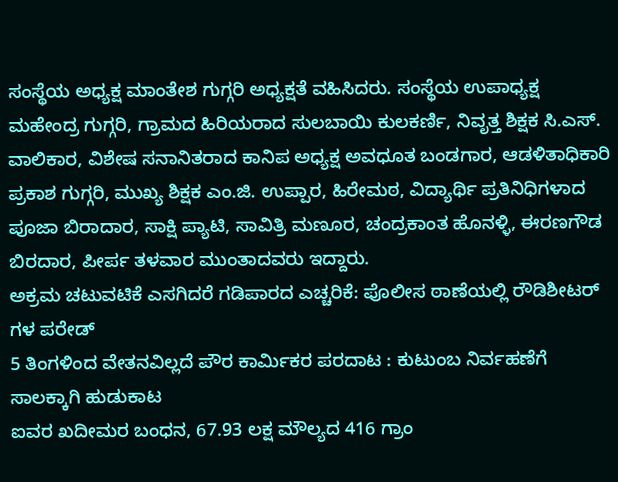ಸಂಸ್ಥೆಯ ಅಧ್ಯಕ್ಷ ಮಾಂತೇಶ ಗುಗ್ಗರಿ ಅಧ್ಯಕ್ಷತೆ ವಹಿಸಿದರು. ಸಂಸ್ಥೆಯ ಉಪಾಧ್ಯಕ್ಷ ಮಹೇಂದ್ರ ಗುಗ್ಗರಿ, ಗ್ರಾಮದ ಹಿರಿಯರಾದ ಸುಲಬಾಯಿ ಕುಲಕರ್ಣಿ, ನಿವೃತ್ತ ಶಿಕ್ಷಕ ಸಿ.ಎಸ್. ವಾಲಿಕಾರ, ವಿಶೇಷ ಸನಾನಿತರಾದ ಕಾನಿಪ ಅಧ್ಯಕ್ಷ ಅವಧೂತ ಬಂಡಗಾರ, ಆಡಳಿತಾಧಿಕಾರಿ ಪ್ರಕಾಶ ಗುಗ್ಗರಿ, ಮುಖ್ಯ ಶಿಕ್ಷಕ ಎಂ.ಜಿ. ಉಪ್ಪಾರ, ಹಿರೇಮಠ, ವಿದ್ಯಾರ್ಥಿ ಪ್ರತಿನಿಧಿಗಳಾದ ಪೂಜಾ ಬಿರಾದಾರ, ಸಾಕ್ಷಿ ಪ್ಯಾಟಿ, ಸಾವಿತ್ರಿ ಮಣೂರ, ಚಂದ್ರಕಾಂತ ಹೊನಳ್ಳಿ, ಈರಣಗೌಡ ಬಿರದಾರ, ಪೀರ್ಪ ತಳವಾರ ಮುಂತಾದವರು ಇದ್ದಾರು.
ಅಕ್ರಮ ಚಟುವಟಿಕೆ ಎಸಗಿದರೆ ಗಡಿಪಾರದ ಎಚ್ಚರಿಕೆ: ಪೊಲೀಸ ಠಾಣೆಯಲ್ಲಿ ರೌಡಿಶೀಟರ್ ಗಳ ಪರೇಡ್
5 ತಿಂಗಳಿಂದ ವೇತನವಿಲ್ಲದೆ ಪೌರ ಕಾರ್ಮಿಕರ ಪರದಾಟ : ಕುಟುಂಬ ನಿರ್ವಹಣೆಗೆ ಸಾಲಕ್ಕಾಗಿ ಹುಡುಕಾಟ
ಐವರ ಖದೀಮರ ಬಂಧನ, 67.93 ಲಕ್ಷ ಮೌಲ್ಯದ 416 ಗ್ರಾಂ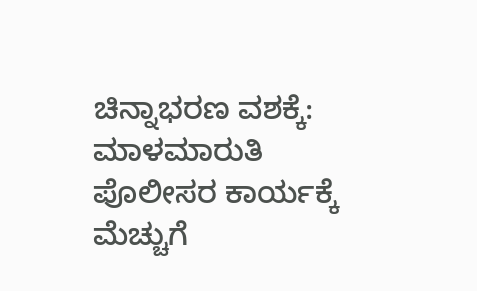ಚಿನ್ನಾಭರಣ ವಶಕ್ಕೆ: ಮಾಳಮಾರುತಿ ಪೊಲೀಸರ ಕಾರ್ಯಕ್ಕೆ ಮೆಚ್ಚುಗೆ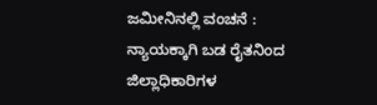ಜಮೀನಿನಲ್ಲಿ ವಂಚನೆ : ನ್ಯಾಯಕ್ಕಾಗಿ ಬಡ ರೈತನಿಂದ ಜಿಲ್ಲಾಧಿಕಾರಿಗಳ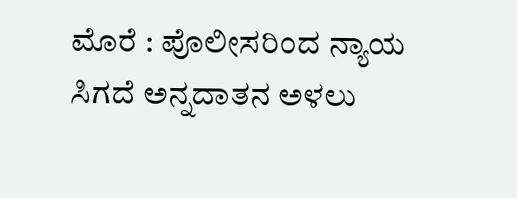ಮೊರೆ : ಪೊಲೀಸರಿಂದ ನ್ಯಾಯ ಸಿಗದೆ ಅನ್ನದಾತನ ಅಳಲು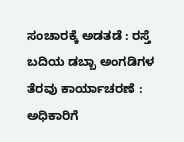ಸಂಚಾರಕ್ಕೆ ಅಡತಡೆ : ರಸ್ತೆ ಬದಿಯ ಡಬ್ಬಾ ಅಂಗಡಿಗಳ ತೆರವು ಕಾರ್ಯಾಚರಣೆ : ಅಧಿಕಾರಿಗೆ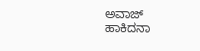ಅವಾಜ್ ಹಾಕಿದನಾ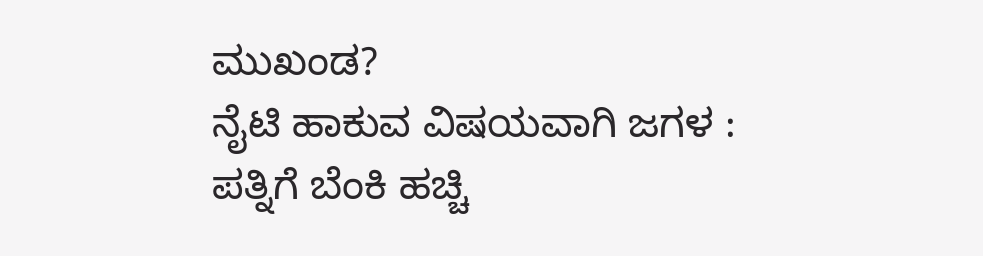ಮುಖಂಡ?
ನೈಟಿ ಹಾಕುವ ವಿಷಯವಾಗಿ ಜಗಳ : ಪತ್ನಿಗೆ ಬೆಂಕಿ ಹಚ್ಚಿ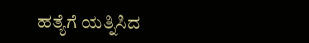ಹತ್ಯೆಗೆ ಯತ್ನಿಸಿದ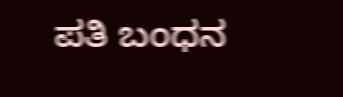ಪತಿ ಬಂಧನ